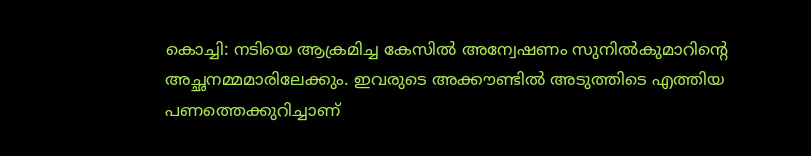കൊച്ചി: നടിയെ ആക്രമിച്ച കേസില്‍ അന്വേഷണം സുനില്‍കുമാറിന്റെ അച്ഛനമ്മമാരിലേക്കും. ഇവരുടെ അക്കൗണ്ടില്‍ അടുത്തിടെ എത്തിയ പണത്തെക്കുറിച്ചാണ്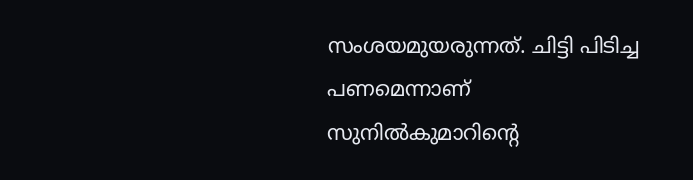സംശയമുയരുന്നത്. ചിട്ടി പിടിച്ച പണമെന്നാണ് സുനില്‍കുമാറിന്റെ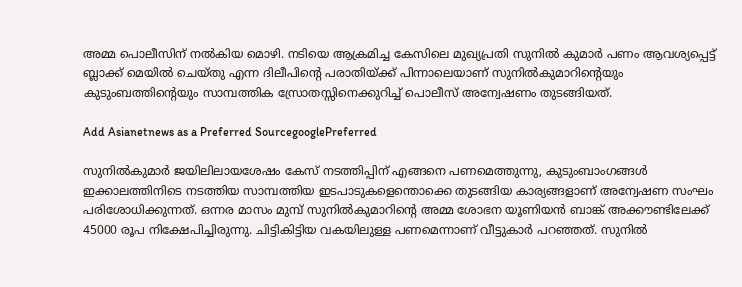അമ്മ പൊലീസിന് നല്‍കിയ മൊഴി. നടിയെ ആക്രമിച്ച കേസിലെ മുഖ്യപ്രതി സുനില്‍ കുമാര്‍ പണം ആവശ്യപ്പെട്ട് ബ്ലാക്ക് മെയില്‍ ചെയ്തു എന്ന ദിലീപിന്റെ പരാതിയ്‌ക്ക് പിന്നാലെയാണ് സുനില്‍കുമാറിന്‍റെയും കുടുംബത്തിന്‍റെയും സാമ്പത്തിക സ്രോതസ്സിനെക്കുറിച്ച് പൊലീസ് അന്വേഷണം തുടങ്ങിയത്.

Add Asianetnews as a Preferred SourcegooglePreferred

സുനില്‍കുമാര്‍ ജയിലിലായശേഷം കേസ് നടത്തിപ്പിന് എങ്ങനെ പണമെത്തുന്നു, കുടുംബാംഗങ്ങള്‍ ഇക്കാലത്തിനിടെ നടത്തിയ സാമ്പത്തിയ ഇടപാടുകളെന്തൊക്കെ തുടങ്ങിയ കാര്യങ്ങളാണ് അന്വേഷണ സംഘം പരിശോധിക്കുന്നത്. ഒന്നര മാസം മുമ്പ് സുനില്‍കുമാറിന്റെ അമ്മ ശോഭന യൂണിയന്‍ ബാങ്ക് അക്കൗണ്ടിലേക്ക് 45000 രൂപ നിക്ഷേപിച്ചിരുന്നു. ചിട്ടികിട്ടിയ വകയിലുള്ള പണമെന്നാണ് വീട്ടുകാര്‍ പറഞ്ഞത്. സുനില്‍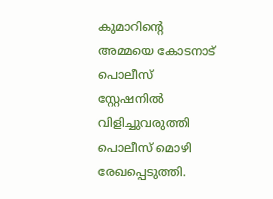കുമാറിന്റെ അമ്മയെ കോടനാട് പൊലീസ് സ്റ്റേഷനില്‍ വിളിച്ചുവരുത്തി പൊലീസ് മൊഴി രേഖപ്പെടുത്തി.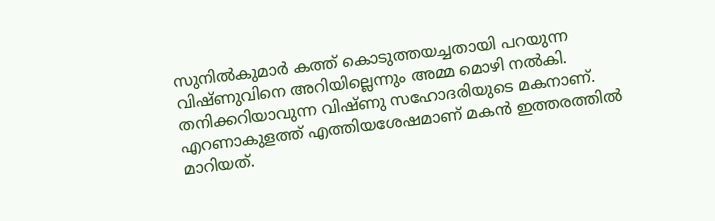സുനില്‍കുമാര്‍ കത്ത് കൊടുത്തയച്ചതായി പറയുന്ന വിഷ്ണുവിനെ അറിയില്ലെന്നും അമ്മ മൊഴി നല്‍കി. തനിക്കറിയാവുന്ന വിഷ്ണു സഹോദരിയുടെ മകനാണ്.
എറണാകുളത്ത് എത്തിയശേഷമാണ് മകന്‍ ഇത്തരത്തില്‍ മാറിയത്.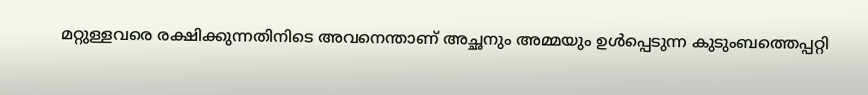മറ്റുള്ളവരെ രക്ഷിക്കുന്നതിനിടെ അവനെന്താണ് അച്ഛനും അമ്മയും ഉള്‍പ്പെടുന്ന കുടുംബത്തെപ്പറ്റി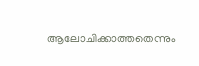ആലോചിക്കാത്തതെന്നും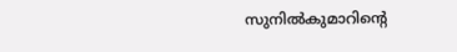സുനില്‍കുമാറിന്റെ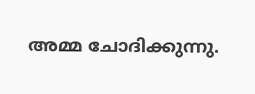അമ്മ ചോദിക്കുന്നു.